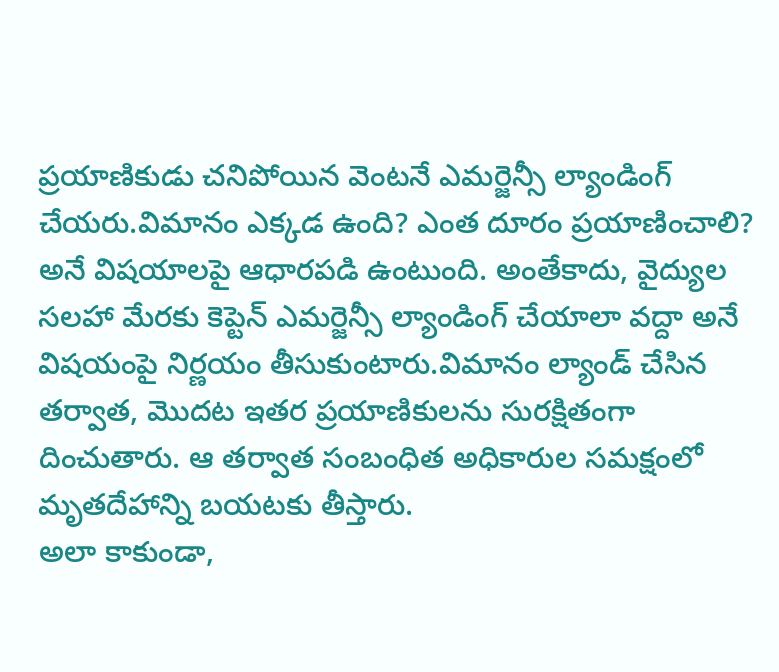ప్రయాణికుడు చనిపోయిన వెంటనే ఎమర్జెన్సీ ల్యాండింగ్ చేయరు.విమానం ఎక్కడ ఉంది? ఎంత దూరం ప్రయాణించాలి? అనే విషయాలపై ఆధారపడి ఉంటుంది. అంతేకాదు, వైద్యుల సలహా మేరకు కెప్టెన్ ఎమర్జెన్సీ ల్యాండింగ్ చేయాలా వద్దా అనే విషయంపై నిర్ణయం తీసుకుంటారు.విమానం ల్యాండ్ చేసిన తర్వాత, మొదట ఇతర ప్రయాణికులను సురక్షితంగా దించుతారు. ఆ తర్వాత సంబంధిత అధికారుల సమక్షంలో మృతదేహాన్ని బయటకు తీస్తారు.
అలా కాకుండా,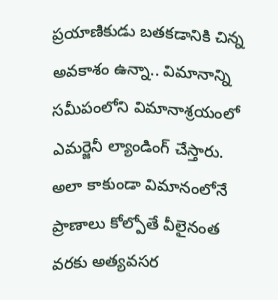ప్రయాణికుడు బతకడానికి చిన్న అవకాశం ఉన్నా.. విమానాన్ని సమీపంలోని విమానాశ్రయంలో ఎమర్జెనీ ల్యాండింగ్ చేస్తారు. అలా కాకుండా విమానంలోనే ప్రాణాలు కోల్పోతే వీలైనంత వరకు అత్యవసర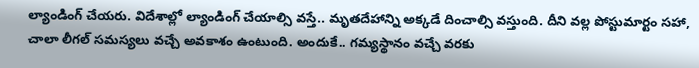ల్యాండింగ్ చేయరు. విదేశాల్లో ల్యాండింగ్ చేయాల్సి వస్తే.. మృతదేహాన్ని అక్కడే దించాల్సి వస్తుంది. దీని వల్ల పోస్టుమార్టం సహా, చాలా లీగల్ సమస్యలు వచ్చే అవకాశం ఉంటుంది. అందుకే.. గమ్యస్థానం వచ్చే వరకు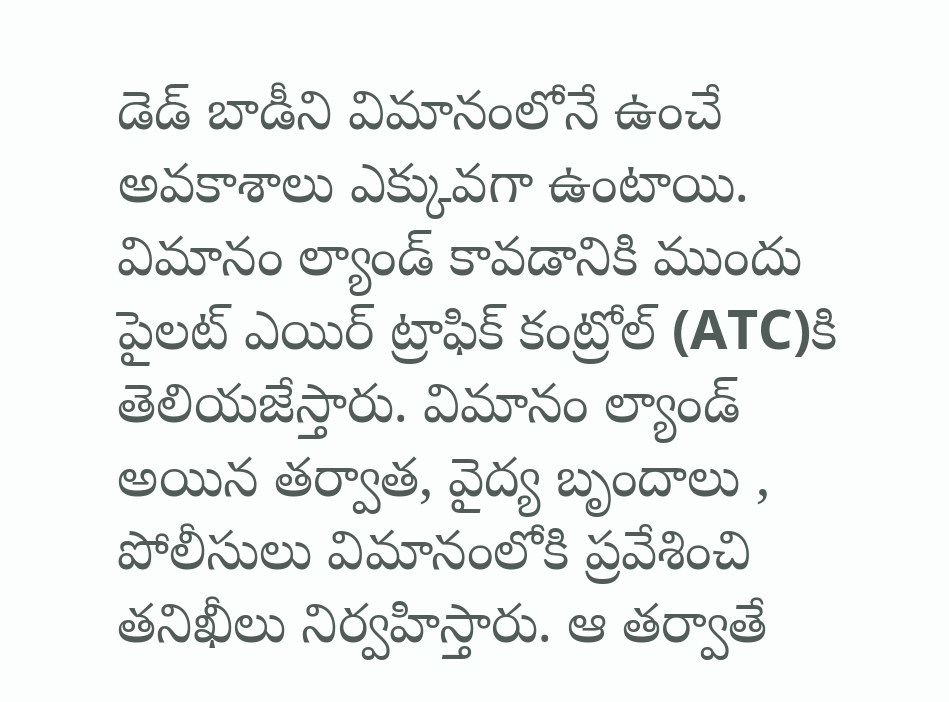డెడ్ బాడీని విమానంలోనే ఉంచే అవకాశాలు ఎక్కువగా ఉంటాయి.
విమానం ల్యాండ్ కావడానికి ముందు పైలట్ ఎయిర్ ట్రాఫిక్ కంట్రోల్ (ATC)కి తెలియజేస్తారు. విమానం ల్యాండ్ అయిన తర్వాత, వైద్య బృందాలు , పోలీసులు విమానంలోకి ప్రవేశించి తనిఖీలు నిర్వహిస్తారు. ఆ తర్వాతే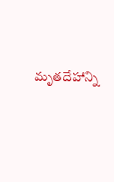మృతదేహాన్ని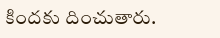కిందకు దించుతారు.